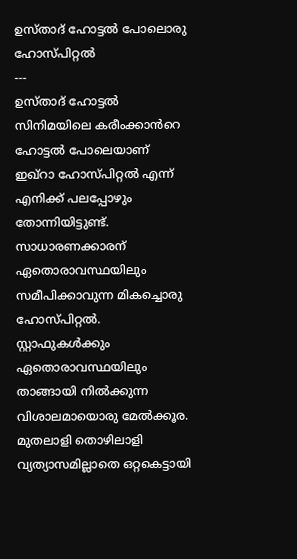ഉസ്താദ് ഹോട്ടൽ പോലൊരു ഹോസ്പിറ്റൽ
---
ഉസ്താദ് ഹോട്ടൽ സിനിമയിലെ കരീംക്കാൻറെ ഹോട്ടൽ പോലെയാണ് ഇഖ്റാ ഹോസ്പിറ്റൽ എന്ന് എനിക്ക് പലപ്പോഴും തോന്നിയിട്ടുണ്ട്.
സാധാരണക്കാരന് ഏതൊരാവസ്ഥയിലും സമീപിക്കാവുന്ന മികച്ചൊരു ഹോസ്പിറ്റൽ.
സ്റ്റാഫുകൾക്കും ഏതൊരാവസ്ഥയിലും താങ്ങായി നിൽക്കുന്ന വിശാലമായൊരു മേൽക്കൂര.
മുതലാളി തൊഴിലാളി വ്യത്യാസമില്ലാതെ ഒറ്റകെട്ടായി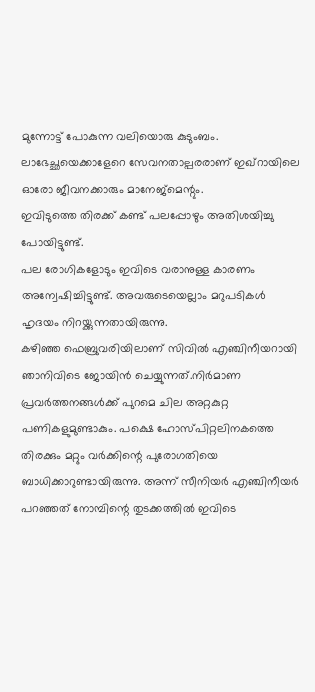മുന്നോട്ട് പോകുന്ന വലിയൊരു കുടുംബം. ലാഭേച്ഛയെക്കാളേറെ സേവനതാല്പരരാണ് ഇഖ്റായിലെ ഓരോ ജീവനക്കാരും മാനേജ്മെന്റും.
ഇവിടുത്തെ തിരക്ക് കണ്ട് പലപ്പോഴും അതിശയിച്ചു പോയിട്ടുണ്ട്.
പല രോഗികളോടും ഇവിടെ വരാനുള്ള കാരണം അന്വേഷിച്ചിട്ടുണ്ട്. അവരുടെയെല്ലാം മറുപടികൾ ഹൃദയം നിറയ്ക്കുന്നതായിരുന്നു.
കഴിഞ്ഞ ഫെബ്രുവരിയിലാണ് സിവിൽ എഞ്ചിനീയറായി ഞാനിവിടെ ജോയിൻ ചെയ്യുന്നത്.നിർമാണ പ്രവർത്തനങ്ങൾക്ക് പുറമെ ചില അറ്റകുറ്റ പണികളുമുണ്ടാകും. പക്ഷെ ഹോസ്പിറ്റലിനകത്തെ തിരക്കും മറ്റും വർക്കിന്റെ പുരോഗതിയെ ബാധിക്കാറുണ്ടായിരുന്നു. അന്ന് സീനിയർ എഞ്ചിനീയർ പറഞ്ഞത് നോമ്പിന്റെ തുടക്കത്തിൽ ഇവിടെ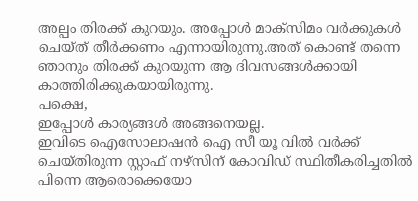അല്പം തിരക്ക് കുറയും. അപ്പോൾ മാക്സിമം വർക്കുകൾ ചെയ്ത് തീർക്കണം എന്നായിരുന്നു.അത് കൊണ്ട് തന്നെ ഞാനും തിരക്ക് കുറയുന്ന ആ ദിവസങ്ങൾക്കായി കാത്തിരിക്കുകയായിരുന്നു.
പക്ഷെ,
ഇപ്പോൾ കാര്യങ്ങൾ അങ്ങനെയല്ല.
ഇവിടെ ഐസോലാഷൻ ഐ സീ യൂ വിൽ വർക്ക് ചെയ്തിരുന്ന സ്റ്റാഫ് നഴ്സിന് കോവിഡ് സ്ഥിതീകരിച്ചതിൽ പിന്നെ ആരൊക്കെയോ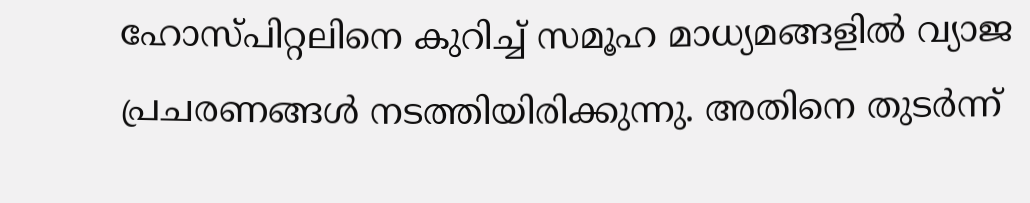ഹോസ്പിറ്റലിനെ കുറിച്ച് സമൂഹ മാധ്യമങ്ങളിൽ വ്യാജ പ്രചരണങ്ങൾ നടത്തിയിരിക്കുന്നു. അതിനെ തുടർന്ന്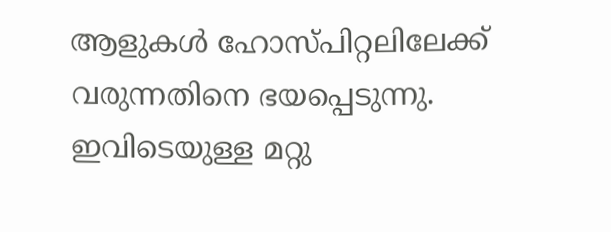ആളുകൾ ഹോസ്പിറ്റലിലേക്ക് വരുന്നതിനെ ഭയപ്പെടുന്നു. ഇവിടെയുള്ള മറ്റു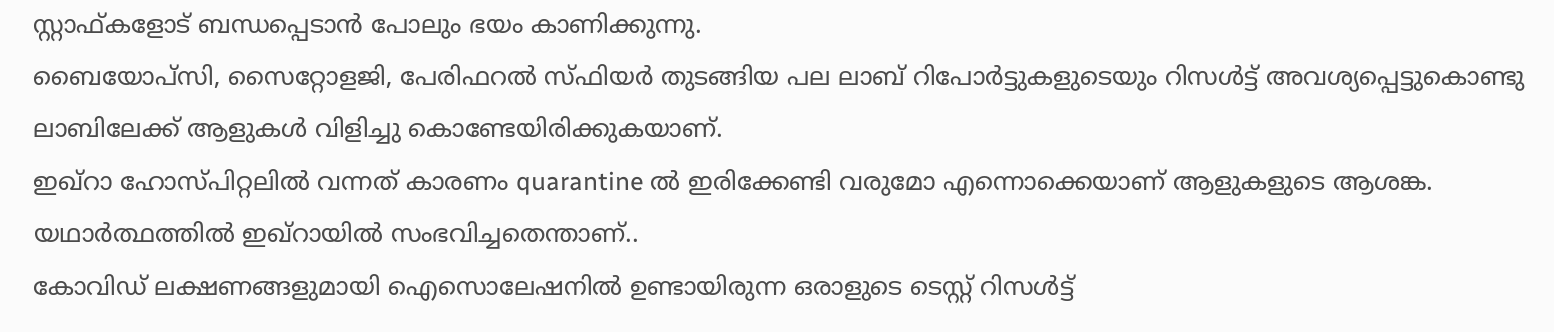സ്റ്റാഫ്കളോട് ബന്ധപ്പെടാൻ പോലും ഭയം കാണിക്കുന്നു.
ബൈയോപ്സി, സൈറ്റോളജി, പേരിഫറൽ സ്ഫിയർ തുടങ്ങിയ പല ലാബ് റിപോർട്ടുകളുടെയും റിസൾട്ട് അവശ്യപ്പെട്ടുകൊണ്ടു ലാബിലേക്ക് ആളുകൾ വിളിച്ചു കൊണ്ടേയിരിക്കുകയാണ്.
ഇഖ്റാ ഹോസ്പിറ്റലിൽ വന്നത് കാരണം quarantine ൽ ഇരിക്കേണ്ടി വരുമോ എന്നൊക്കെയാണ് ആളുകളുടെ ആശങ്ക.
യഥാർത്ഥത്തിൽ ഇഖ്റായിൽ സംഭവിച്ചതെന്താണ്..
കോവിഡ് ലക്ഷണങ്ങളുമായി ഐസൊലേഷനിൽ ഉണ്ടായിരുന്ന ഒരാളുടെ ടെസ്റ്റ് റിസൾട്ട്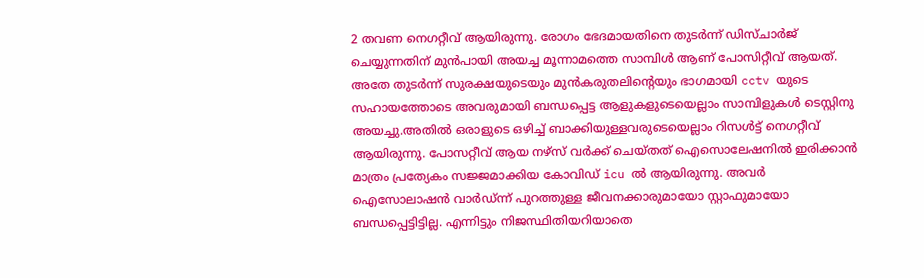2 തവണ നെഗറ്റീവ് ആയിരുന്നു. രോഗം ഭേദമായതിനെ തുടർന്ന് ഡിസ്ചാർജ് ചെയ്യുന്നതിന് മുൻപായി അയച്ച മൂന്നാമത്തെ സാമ്പിൾ ആണ് പോസിറ്റീവ് ആയത്.
അതേ തുടർന്ന് സുരക്ഷയുടെയും മുൻകരുതലിന്റെയും ഭാഗമായി cctv യുടെ സഹായത്തോടെ അവരുമായി ബന്ധപ്പെട്ട ആളുകളുടെയെല്ലാം സാമ്പിളുകൾ ടെസ്റ്റിനു അയച്ചു.അതിൽ ഒരാളുടെ ഒഴിച്ച് ബാക്കിയുള്ളവരുടെയെല്ലാം റിസൾട്ട് നെഗറ്റീവ് ആയിരുന്നു. പോസറ്റീവ് ആയ നഴ്സ് വർക്ക് ചെയ്തത് ഐസൊലേഷനിൽ ഇരിക്കാൻ മാത്രം പ്രത്യേകം സജ്ജമാക്കിയ കോവിഡ് icu ൽ ആയിരുന്നു. അവർ ഐസോലാഷൻ വാർഡ്ന്ന് പുറത്തുള്ള ജീവനക്കാരുമായോ സ്റ്റാഫുമായോ ബന്ധപ്പെട്ടിട്ടില്ല. എന്നിട്ടും നിജസ്ഥിതിയറിയാതെ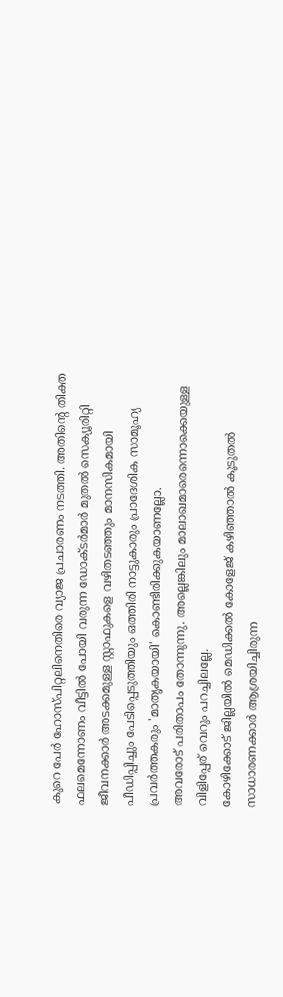കുറെ പേർ ഹോസ്പിറ്റലിനെതിരെ വ്യാജ പ്രചാരണം നടത്തി. അതിന്റെ തിക്ത ഫലമെന്നോണം വീട്ടിൽ പോയി വരുന്ന ഡോക്ടർമാർ മുതൽ സെക്യൂരിറ്റി ജീവനക്കാർ അടക്കമുള്ള സ്റ്റാഫുകളെ വഴിതടഞ്ഞും മാനസികമായി പീഡിപ്പിച്ചും പേടിപ്പെടുത്തിയും ഒത്തിരി നാട്ടുകാരും പ്രാദേശിക സാമൂഹ്യ പ്രവർത്തകരും 'മാതൃകയായി' കൊണ്ടിരിക്കുകയാണല്ലോ.
അവരോട് പരിതാപം തോന്നുന്നു. അല്ലെങ്കിലും മാലാഖമാരെന്നൊക്കെയുള്ള വിളിപ്പേര് വെറും പറച്ചിലല്ലേ.
കോഴിക്കോട് ജില്ലയിൽ മെഡിക്കൽ കോളേജ് കഴിഞ്ഞാൽ കൂടുതൽ സാധാരണക്കാർ ആശ്രയിച്ചിരുന്ന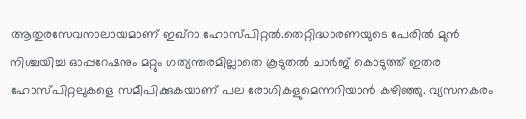ആതുരസേവനാലായമാണ് ഇഖ്റാ ഹോസ്പിറ്റൽ.തെറ്റിദ്ധാരണയുടെ പേരിൽ മുൻ നിശ്ചയിച്ച ഓപ്പറേഷനും മറ്റും ഗത്യന്തരമില്ലാതെ കൂടുതൽ ചാർജ് കൊടുത്ത് ഇതര ഹോസ്പിറ്റലുകളെ സമീപിക്കുകയാണ് പല രോഗികളുമെന്നറിയാൻ കഴിഞ്ഞു. വ്യസനകരം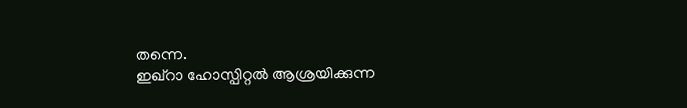തന്നെ.
ഇഖ്റാ ഹോസ്പിറ്റൽ ആശ്രയിക്കുന്ന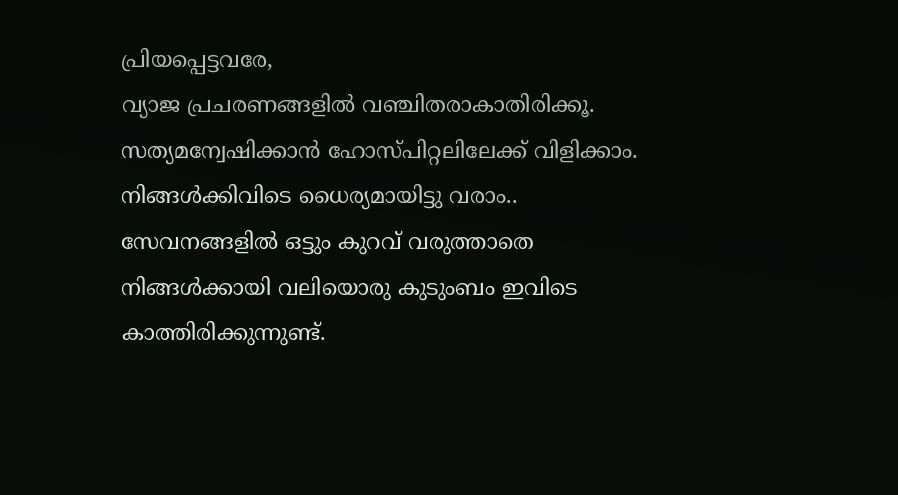പ്രിയപ്പെട്ടവരേ,
വ്യാജ പ്രചരണങ്ങളിൽ വഞ്ചിതരാകാതിരിക്കൂ.
സത്യമന്വേഷിക്കാൻ ഹോസ്പിറ്റലിലേക്ക് വിളിക്കാം.
നിങ്ങൾക്കിവിടെ ധൈര്യമായിട്ടു വരാം.. സേവനങ്ങളിൽ ഒട്ടും കുറവ് വരുത്താതെ നിങ്ങൾക്കായി വലിയൊരു കുടുംബം ഇവിടെ കാത്തിരിക്കുന്നുണ്ട്.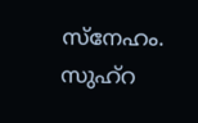സ്നേഹം.
സുഹ്റ